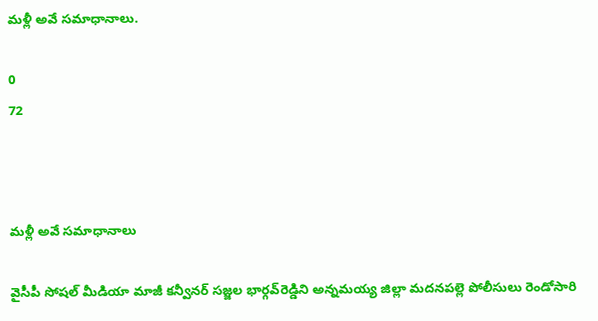మళ్లీ అవే సమాధానాలు.

0
72



మళ్లీ అవే సమాధానాలు

వైసీపీ సోషల్‌ మీడియా మాజీ కన్వీనర్‌ సజ్జల భార్గవ్‌రెడ్డిని అన్నమయ్య జిల్లా మదనపల్లె పోలీసులు రెండోసారి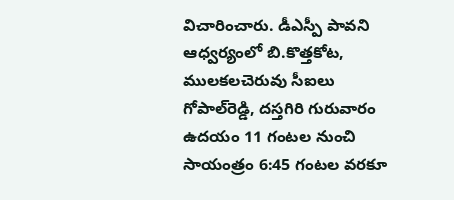విచారించారు. డీఎస్పీ పావని ఆధ్వర్యంలో బి.కొత్తకోట, ములకలచెరువు సీఐలు గోపాల్‌రెడ్డి, దస్తగిరి గురువారం ఉదయం 11 గంటల నుంచి సాయంత్రం 6:45 గంటల వరకూ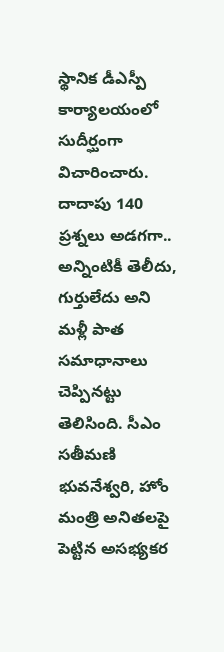స్థానిక డీఎస్పీ కార్యాలయంలో సుదీర్ఘంగా విచారించారు. దాదాపు 140 ప్రశ్నలు అడగగా.. అన్నింటికీ తెలీదు, గుర్తులేదు అని మళ్లీ పాత సమాధానాలు చెప్పినట్టు తెలిసింది. సీఎం సతీమణి భువనేశ్వరి, హోం మంత్రి అనితలపై పెట్టిన అసభ్యకర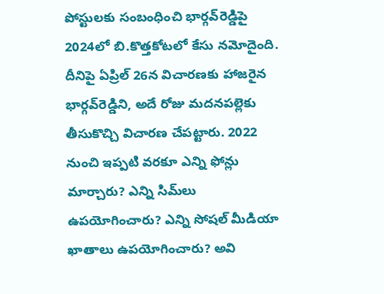పోస్టులకు సంబంధించి భార్గవ్‌రెడ్డిపై 2024లో బి.కొత్తకోటలో కేసు నమోదైంది. దీనిపై ఏప్రిల్‌ 26న విచారణకు హాజరైన భార్గవ్‌రెడ్డిని, అదే రోజు మదనపల్లెకు తీసుకొచ్చి విచారణ చేపట్టారు. 2022 నుంచి ఇప్పటి వరకూ ఎన్ని ఫోన్లు మార్చారు? ఎన్ని సిమ్‌లు ఉపయోగించారు? ఎన్ని సోషల్‌ మీడియా ఖాతాలు ఉపయోగించారు? అవి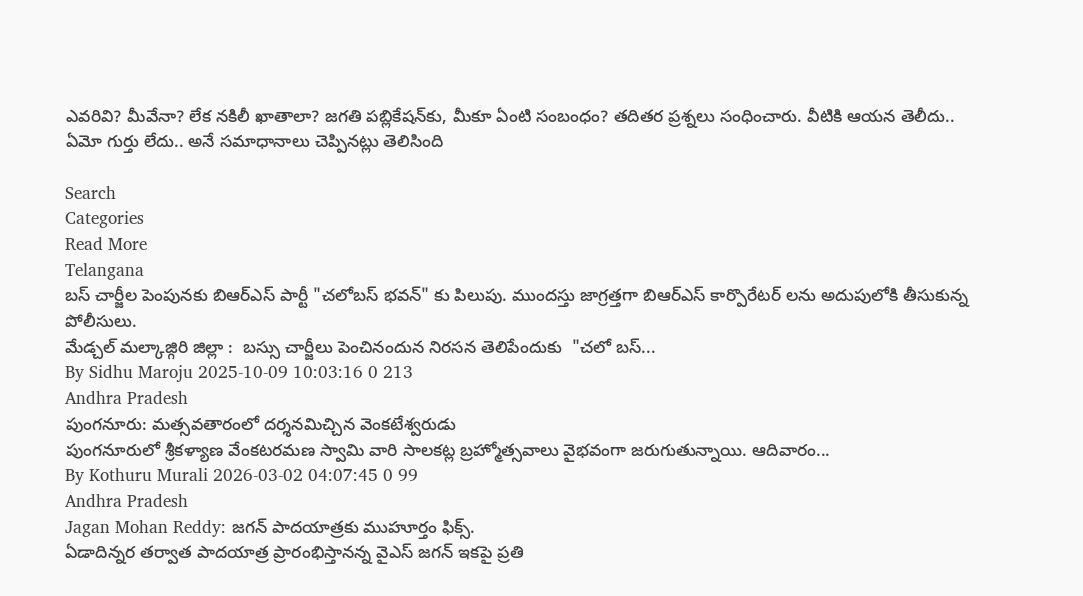ఎవరివి? మీవేనా? లేక నకిలీ ఖాతాలా? జగతి పబ్లికేషన్‌కు, మీకూ ఏంటి సంబంధం? తదితర ప్రశ్నలు సంధించారు. వీటికి ఆయన తెలీదు.. ఏమో గుర్తు లేదు.. అనే సమాధానాలు చెప్పినట్లు తెలిసింది

Search
Categories
Read More
Telangana
బస్ చార్జీల పెంపునకు బిఆర్ఎస్ పార్టీ "చలోబస్ భవన్" కు పిలుపు. ముందస్తు జాగ్రత్తగా బిఆర్ఎస్ కార్పొరేటర్ లను అదుపులోకి తీసుకున్న పోలీసులు.
మేడ్చల్ మల్కాజ్గిరి జిల్లా :  బస్సు చార్జీలు పెంచినందున నిరసన తెలిపేందుకు  "చలో బస్...
By Sidhu Maroju 2025-10-09 10:03:16 0 213
Andhra Pradesh
పుంగనూరు: మత్సవతారంలో దర్శనమిచ్చిన వెంకటేశ్వరుడు
పుంగనూరులో శ్రీకళ్యాణ వేంకటరమణ స్వామి వారి సాలకట్ల బ్రహ్మోత్సవాలు వైభవంగా జరుగుతున్నాయి. ఆదివారం...
By Kothuru Murali 2026-03-02 04:07:45 0 99
Andhra Pradesh
Jagan Mohan Reddy: జగన్ పాదయాత్రకు ముహూర్తం ఫిక్స్.
ఏడాదిన్నర తర్వాత పాదయాత్ర ప్రారంభిస్తానన్న వైఎస్ జగన్ ఇకపై ప్రతి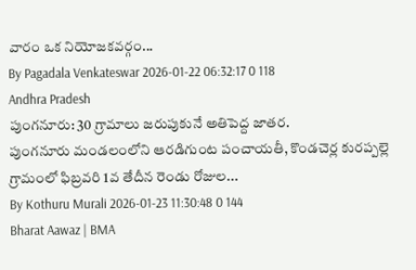వారం ఒక నియోజకవర్గం...
By Pagadala Venkateswar 2026-01-22 06:32:17 0 118
Andhra Pradesh
పుంగనూరు: 30 గ్రామాలు జరుపుకునే అతిపెద్ద జాతర.
పుంగనూరు మండలంలోని ఆరడిగుంట పంచాయతీ, కొండచెర్ల కురప్పల్లె గ్రామంలో ఫిబ్రవరి 1వ తేదీన రెండు రోజుల...
By Kothuru Murali 2026-01-23 11:30:48 0 144
Bharat Aawaz | BMA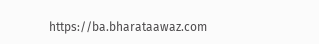https://ba.bharataawaz.com